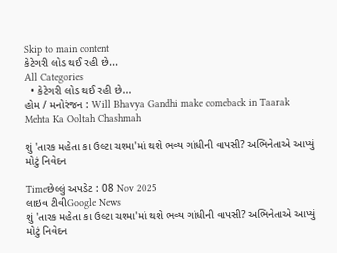Skip to main content
કેટેગરી લોડ થઈ રહી છે...
All Categories
  • કેટેગરી લોડ થઈ રહી છે...
હોમ / મનોરંજન : Will Bhavya Gandhi make comeback in Taarak Mehta Ka Ooltah Chashmah

શું 'તારક મહેતા કા ઉલ્ટા ચશ્મા'માં થશે ભવ્ય ગાંધીની વાપસી? અભિનેતાએ આપ્યું મોટું નિવેદન

Timeછેલ્લું અપડેટ : 08 Nov 2025
લાઇવ ટીવીGoogle News
શું 'તારક મહેતા કા ઉલ્ટા ચશ્મા'માં થશે ભવ્ય ગાંધીની વાપસી? અભિનેતાએ આપ્યું મોટું નિવેદન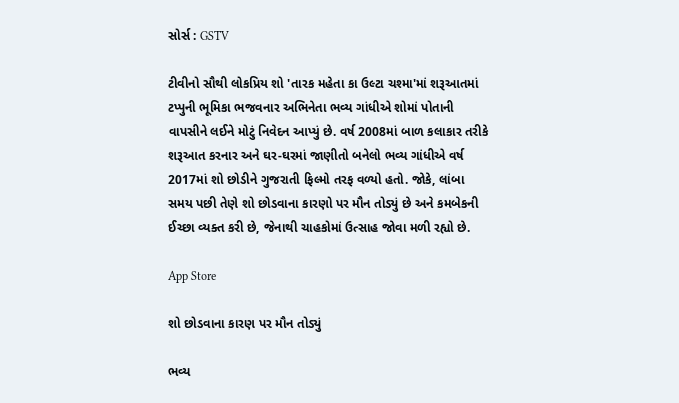સોર્સ : GSTV

ટીવીનો સૌથી લોકપ્રિય શો 'તારક મહેતા કા ઉલ્ટા ચશ્મા'માં શરૂઆતમાં ટપ્પુની ભૂમિકા ભજવનાર અભિનેતા ભવ્ય ગાંધીએ શોમાં પોતાની વાપસીને લઈને મોટું નિવેદન આપ્યું છે. વર્ષ 2008માં બાળ કલાકાર તરીકે શરૂઆત કરનાર અને ઘર-ઘરમાં જાણીતો બનેલો ભવ્ય ગાંધીએ વર્ષ 2017માં શો છોડીને ગુજરાતી ફિલ્મો તરફ વળ્યો હતો. જોકે, લાંબા સમય પછી તેણે શો છોડવાના કારણો પર મૌન તોડ્યું છે અને કમબેકની ઈચ્છા વ્યક્ત કરી છે, જેનાથી ચાહકોમાં ઉત્સાહ જોવા મળી રહ્યો છે.

App Store

શો છોડવાના કારણ પર મૌન તોડ્યું

ભવ્ય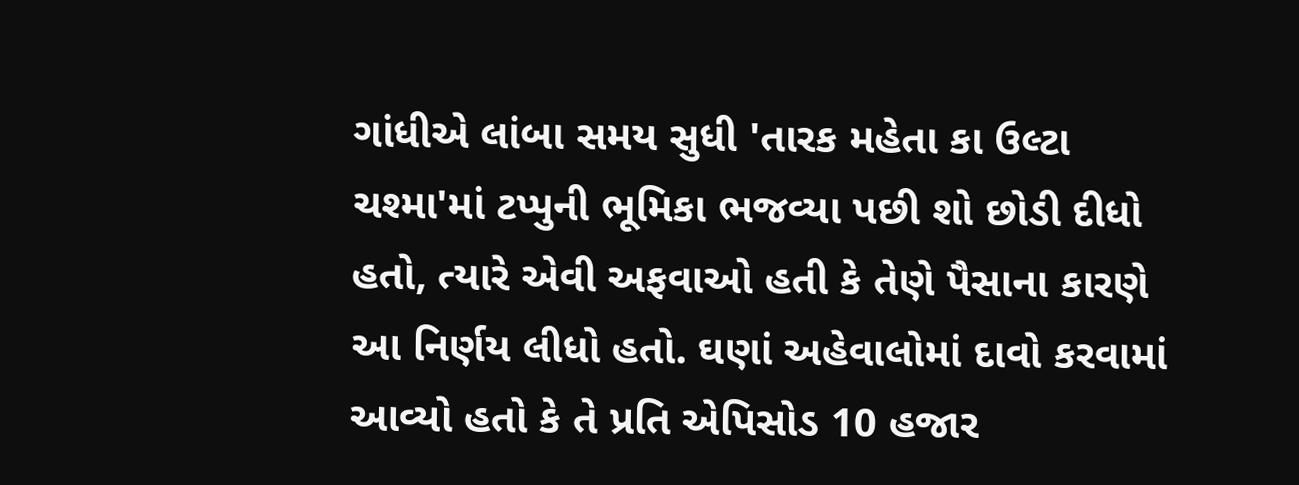ગાંધીએ લાંબા સમય સુધી 'તારક મહેતા કા ઉલ્ટા ચશ્મા'માં ટપ્પુની ભૂમિકા ભજવ્યા પછી શો છોડી દીધો હતો, ત્યારે એવી અફવાઓ હતી કે તેણે પૈસાના કારણે આ નિર્ણય લીધો હતો. ઘણાં અહેવાલોમાં દાવો કરવામાં આવ્યો હતો કે તે પ્રતિ એપિસોડ 10 હજાર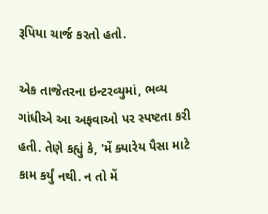રૂપિયા ચાર્જ કરતો હતો.

એક તાજેતરના ઇન્ટરવ્યુમાં, ભવ્ય ગાંધીએ આ અફવાઓ પર સ્પષ્ટતા કરી હતી. તેણે કહ્યું કે, 'મેં ક્યારેય પૈસા માટે કામ કર્યું નથી. ન તો મેં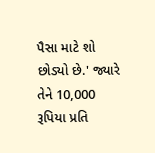પૈસા માટે શો છોડ્યો છે.' જ્યારે તેને 10,000 રૂપિયા પ્રતિ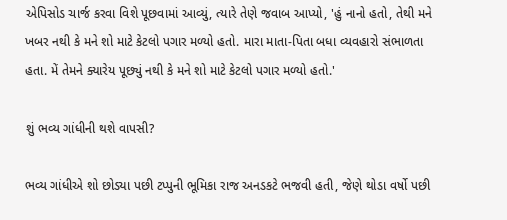એપિસોડ ચાર્જ કરવા વિશે પૂછવામાં આવ્યું, ત્યારે તેણે જવાબ આપ્યો, 'હું નાનો હતો, તેથી મને ખબર નથી કે મને શો માટે કેટલો પગાર મળ્યો હતો. મારા માતા-પિતા બધા વ્યવહારો સંભાળતા હતા. મેં તેમને ક્યારેય પૂછ્યું નથી કે મને શો માટે કેટલો પગાર મળ્યો હતો.'

શું ભવ્ય ગાંધીની થશે વાપસી?

ભવ્ય ગાંધીએ શો છોડ્યા પછી ટપ્પુની ભૂમિકા રાજ અનડકટે ભજવી હતી, જેણે થોડા વર્ષો પછી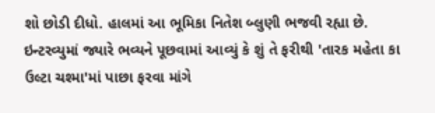શો છોડી દીધો. હાલમાં આ ભૂમિકા નિતેશ બ્લુણી ભજવી રહ્યા છે. ઇન્ટરવ્યુમાં જ્યારે ભવ્યને પૂછવામાં આવ્યું કે શું તે ફરીથી 'તારક મહેતા કા ઉલ્ટા ચશ્મા'માં પાછા ફરવા માંગે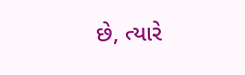છે, ત્યારે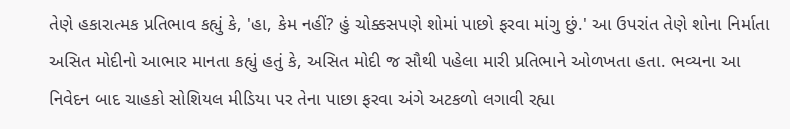તેણે હકારાત્મક પ્રતિભાવ કહ્યું કે, 'હા, કેમ નહીં? હું ચોક્કસપણે શોમાં પાછો ફરવા માંગુ છું.' આ ઉપરાંત તેણે શોના નિર્માતા અસિત મોદીનો આભાર માનતા કહ્યું હતું કે, અસિત મોદી જ સૌથી પહેલા મારી પ્રતિભાને ઓળખતા હતા. ભવ્યના આ નિવેદન બાદ ચાહકો સોશિયલ મીડિયા પર તેના પાછા ફરવા અંગે અટકળો લગાવી રહ્યા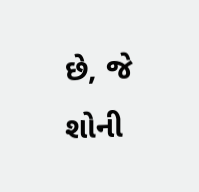છે, જે શોની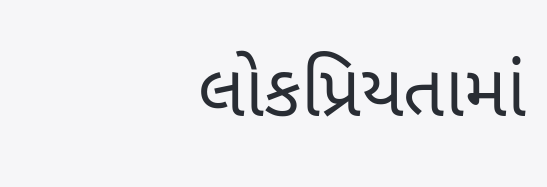લોકપ્રિયતામાં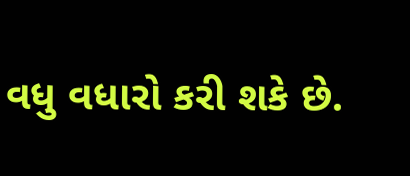વધુ વધારો કરી શકે છે.